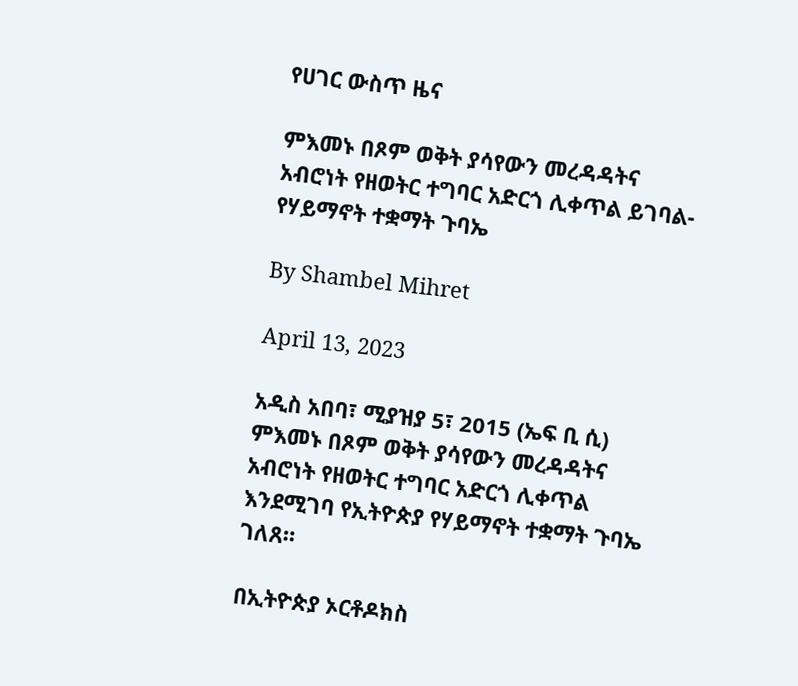የሀገር ውስጥ ዜና

ምእመኑ በጾም ወቅት ያሳየውን መረዳዳትና አብሮነት የዘወትር ተግባር አድርጎ ሊቀጥል ይገባል-የሃይማኖት ተቋማት ጉባኤ

By Shambel Mihret

April 13, 2023

አዲስ አበባ፣ ሚያዝያ 5፣ 2015 (ኤፍ ቢ ሲ) ምእመኑ በጾም ወቅት ያሳየውን መረዳዳትና አብሮነት የዘወትር ተግባር አድርጎ ሊቀጥል እንደሚገባ የኢትዮጵያ የሃይማኖት ተቋማት ጉባኤ ገለጸ።

በኢትዮጵያ ኦርቶዶክስ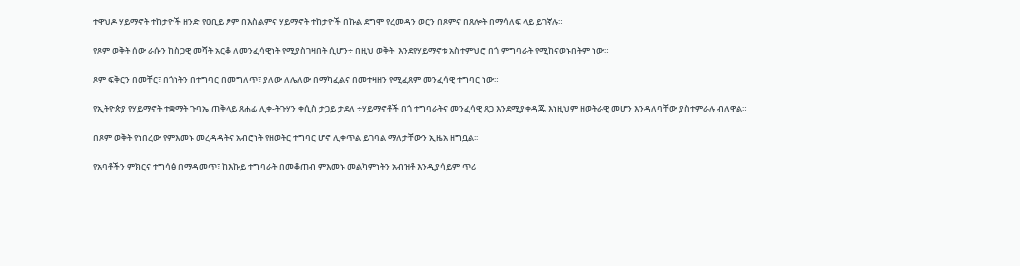ተዋህዶ ሃይማኖት ተከታዮች ዘንድ የዐቢይ ፆም በእስልምና ሃይማኖት ተከታዮች በኩል ደግሞ የረመዳን ወርን በጾምና በጸሎት በማሳለፍ ላይ ይገኛሉ።

የጾም ወቅት ሰው ራሱን ከስጋዊ መሻት አርቆ ለመንፈሳዊነት የሚያስገዛበት ሲሆን÷ በዚህ ወቅት  እንደየሃይማኖቱ አስተምህሮ በጎ ምግባራት የሚከናወኑበትም ነው።

ጾም ፍቅርን በመቸር፣ በጎነትን በተግባር በመግለጥ፣ ያለው ለሌለው በማካፈልና በመተዛዘን የሚፈጸም መንፈሳዊ ተግባር ነው።

የኢትዮጵያ የሃይማኖት ተቋማት ጉባኤ ጠቅላይ ጸሐፊ ሊቀ-ትጉሃን ቀሲስ ታጋይ ታደለ ÷ሃይማኖቶች በጎ ተግባራትና መንፈሳዊ ጸጋ እንደሚያቀዳጁ እነዚህም ዘወትራዊ መሆን እንዳለባቸው ያስተምራሉ ብለዋል።

በጾም ወቅት የነበረው የምእመኑ መረዳዳትና አብሮነት የዘወትር ተግባር ሆኖ ሊቀጥል ይገባል ማለታቸውን ኢዜአ ዘግቧል፡፡

የአባቶችን ምክርና ተግሳፅ በማዳመጥ፣ ከእኩይ ተግባራት በመቆጠብ ምእመኑ መልካምነትን አብዝቶ እንዲያሳይም ጥሪ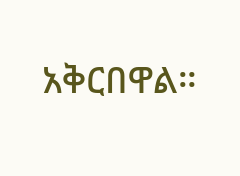አቅርበዋል።